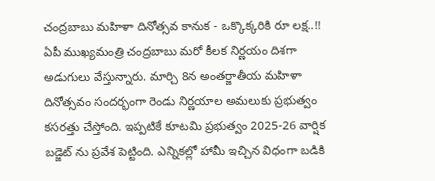చంద్రబాబు మహిళా దినోత్సవ కానుక - ఒక్కొక్కరికి రూ లక్ష..!!
ఏపీ ముఖ్యమంత్రి చంద్రబాబు మరో కీలక నిర్ణయం దిశగా అడుగులు వేస్తున్నారు. మార్చి 8న అంతర్జాతీయ మహిళా దినోత్సవం సందర్భంగా రెండు నిర్ణయాల అమలుకు ప్రభుత్వం కసరత్తు చేస్తోంది. ఇప్పటికే కూటమి ప్రభుత్వం 2025-26 వార్షిక బడ్జెట్ ను ప్రవేశ పెట్టింది. ఎన్నికల్లో హామీ ఇచ్చిన విధంగా బడికి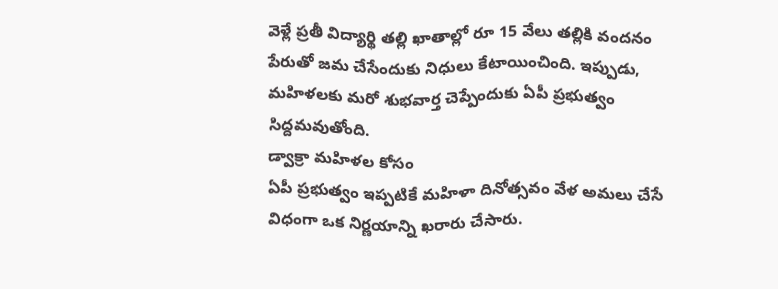వెళ్లే ప్రతీ విద్యార్థి తల్లి ఖాతాల్లో రూ 15 వేలు తల్లికి వందనం పేరుతో జమ చేసేందుకు నిధులు కేటాయించింది. ఇప్పుడు, మహిళలకు మరో శుభవార్త చెప్పేందుకు ఏపీ ప్రభుత్వం సిద్దమవుతోంది.
డ్వాక్రా మహిళల కోసం
ఏపీ ప్రభుత్వం ఇప్పటికే మహిళా దినోత్సవం వేళ అమలు చేసే విధంగా ఒక నిర్ణయాన్ని ఖరారు చేసారు.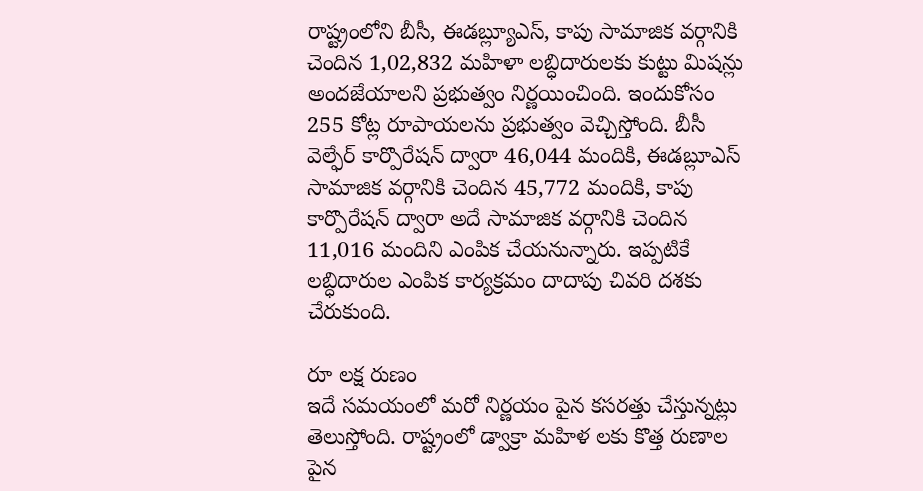రాష్ట్రంలోని బీసీ, ఈడబ్ల్యూఎస్, కాపు సామాజిక వర్గానికి చెందిన 1,02,832 మహిళా లబ్ధిదారులకు కుట్టు మిషన్లు అందజేయాలని ప్రభుత్వం నిర్ణయించింది. ఇందుకోసం 255 కోట్ల రూపాయలను ప్రభుత్వం వెచ్చిస్తోంది. బీసీ వెల్ఫేర్ కార్పొరేషన్ ద్వారా 46,044 మందికి, ఈడబ్లూఎస్ సామాజిక వర్గానికి చెందిన 45,772 మందికి, కాపు కార్పొరేషన్ ద్వారా అదే సామాజిక వర్గానికి చెందిన 11,016 మందిని ఎంపిక చేయనున్నారు. ఇప్పటికే లబ్ధిదారుల ఎంపిక కార్యక్రమం దాదాపు చివరి దశకు చేరుకుంది.

రూ లక్ష రుణం
ఇదే సమయంలో మరో నిర్ణయం పైన కసరత్తు చేస్తున్నట్లు తెలుస్తోంది. రాష్ట్రంలో డ్వాక్రా మహిళ లకు కొత్త రుణాల పైన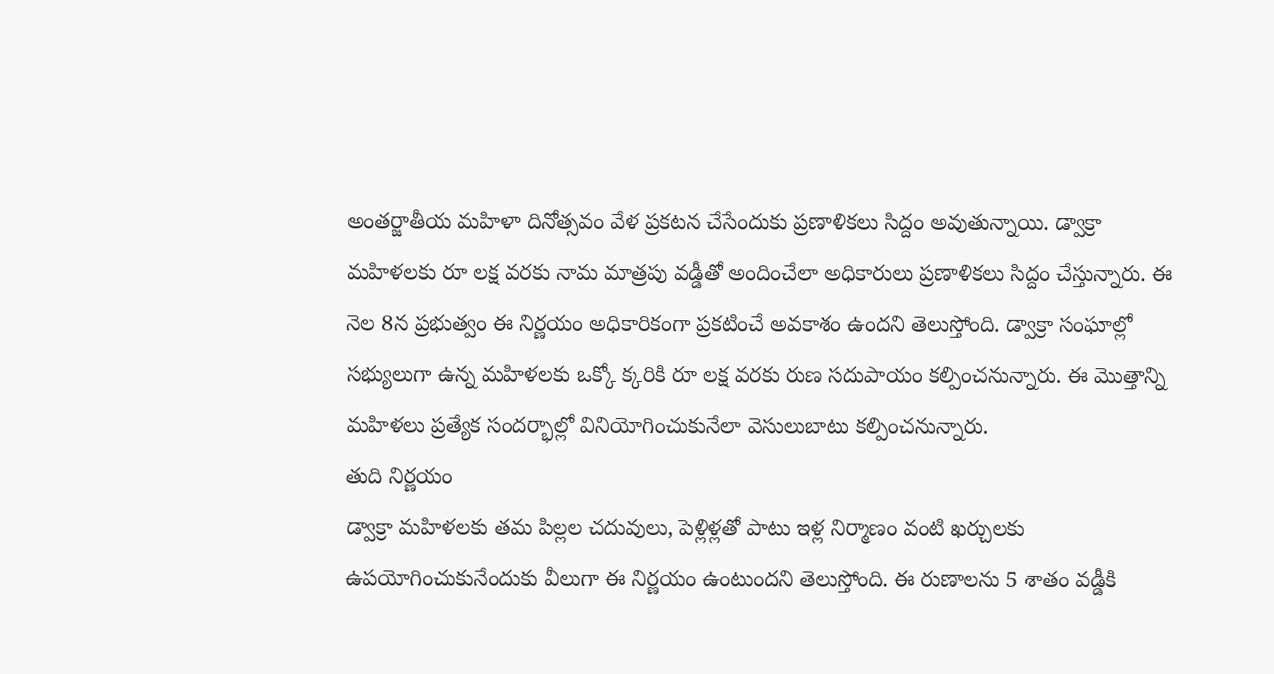అంతర్జాతీయ మహిళా దినోత్సవం వేళ ప్రకటన చేసేందుకు ప్రణాళికలు సిద్దం అవుతున్నాయి. డ్వాక్రా మహిళలకు రూ లక్ష వరకు నామ మాత్రపు వడ్డీతో అందించేలా అధికారులు ప్రణాళికలు సిద్దం చేస్తున్నారు. ఈ నెల 8న ప్రభుత్వం ఈ నిర్ణయం అధికారికంగా ప్రకటించే అవకాశం ఉందని తెలుస్తోంది. డ్వాక్రా సంఘాల్లో సభ్యులుగా ఉన్న మహిళలకు ఒక్కో క్కరికి రూ లక్ష వరకు రుణ సదుపాయం కల్పించనున్నారు. ఈ మొత్తాన్ని మహిళలు ప్రత్యేక సందర్భాల్లో వినియోగించుకునేలా వెసులుబాటు కల్పించనున్నారు.
తుది నిర్ణయం
డ్వాక్రా మహిళలకు తమ పిల్లల చదువులు, పెళ్లిళ్లతో పాటు ఇళ్ల నిర్మాణం వంటి ఖర్చులకు ఉపయోగించుకునేందుకు వీలుగా ఈ నిర్ణయం ఉంటుందని తెలుస్తోంది. ఈ రుణాలను 5 శాతం వడ్డీకి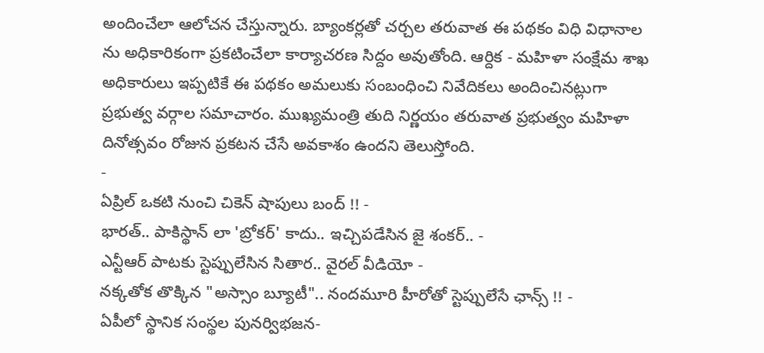అందించేలా ఆలోచన చేస్తున్నారు. బ్యాంకర్లతో చర్చల తరువాత ఈ పథకం విధి విధానాల ను అధికారికంగా ప్రకటించేలా కార్యాచరణ సిద్దం అవుతోంది. ఆర్దిక - మహిళా సంక్షేమ శాఖ అధికారులు ఇప్పటికే ఈ పథకం అమలుకు సంబంధించి నివేదికలు అందించినట్లుగా ప్రభుత్వ వర్గాల సమాచారం. ముఖ్యమంత్రి తుది నిర్ణయం తరువాత ప్రభుత్వం మహిళా దినోత్సవం రోజున ప్రకటన చేసే అవకాశం ఉందని తెలుస్తోంది.
-
ఏప్రిల్ ఒకటి నుంచి చికెన్ షాపులు బంద్ !! -
భారత్.. పాకిస్థాన్ లా 'బ్రోకర్' కాదు.. ఇచ్చిపడేసిన జై శంకర్.. -
ఎన్టీఆర్ పాటకు స్టెప్పులేసిన సితార.. వైరల్ వీడియో -
నక్కతోక తొక్కిన "అస్సాం బ్యూటీ".. నందమూరి హీరోతో స్టెప్పులేసే ఛాన్స్ !! -
ఏపీలో స్థానిక సంస్థల పునర్విభజన-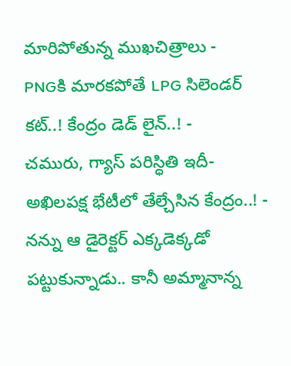మారిపోతున్న ముఖచిత్రాలు -
PNGకి మారకపోతే LPG సిలెండర్ కట్..! కేంద్రం డెడ్ లైన్..! -
చమురు, గ్యాస్ పరిస్ధితి ఇదీ- అఖిలపక్ష భేటీలో తేల్చేసిన కేంద్రం..! -
నన్ను ఆ డైరెక్టర్ ఎక్కడెక్కడో పట్టుకున్నాడు.. కానీ అమ్మానాన్న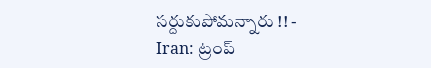సర్దుకుపోమన్నారు !! -
Iran: ట్రంప్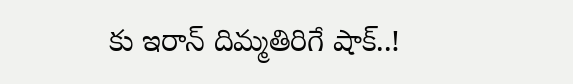కు ఇరాన్ దిమ్మతిరిగే షాక్..!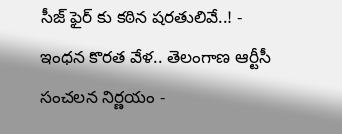సీజ్ ఫైర్ కు కఠిన షరతులివే..! -
ఇంధన కొరత వేళ.. తెలంగాణ ఆర్టీసీ సంచలన నిర్ణయం -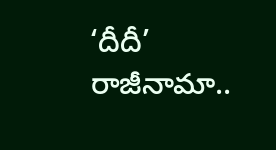‘దీదీ’ రాజీనామా..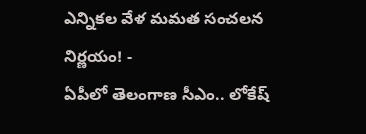ఎన్నికల వేళ మమత సంచలన నిర్ణయం! -
ఏపీలో తెలంగాణ సీఎం.. లోకేష్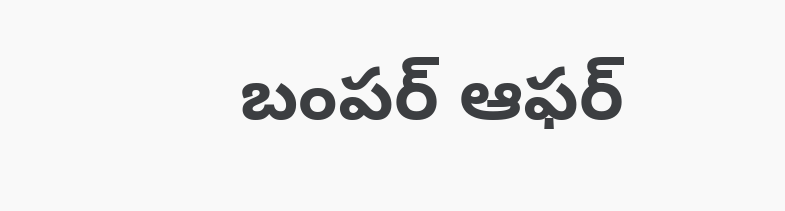బంపర్ ఆఫర్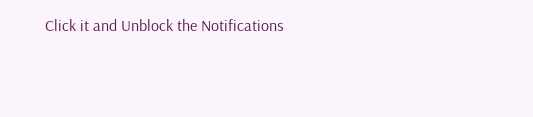Click it and Unblock the Notifications